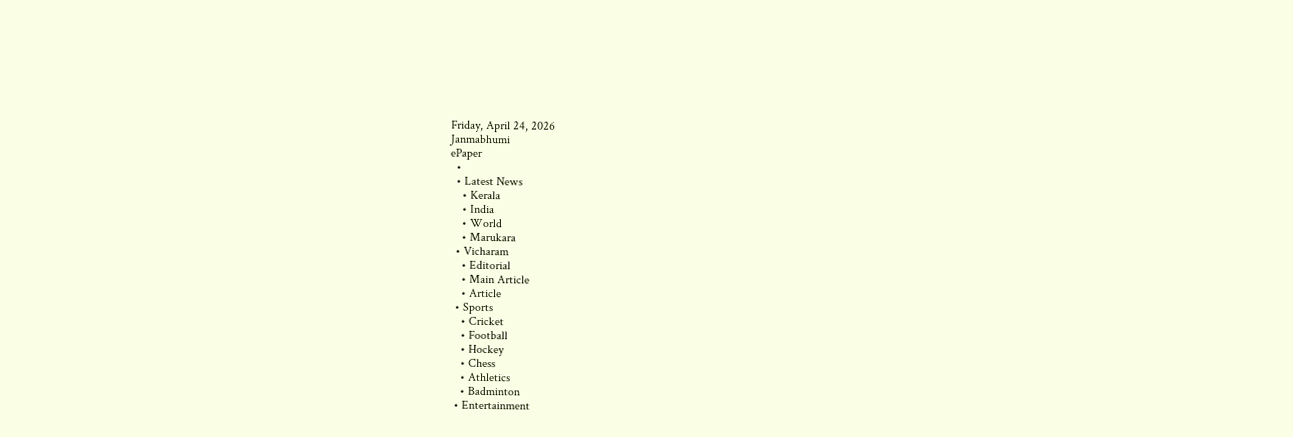Friday, April 24, 2026
Janmabhumi
ePaper
  •
  • Latest News
    • Kerala
    • India
    • World
    • Marukara
  • Vicharam
    • Editorial
    • Main Article
    • Article
  • Sports
    • Cricket
    • Football
    • Hockey
    • Chess
    • Athletics
    • Badminton
  • Entertainment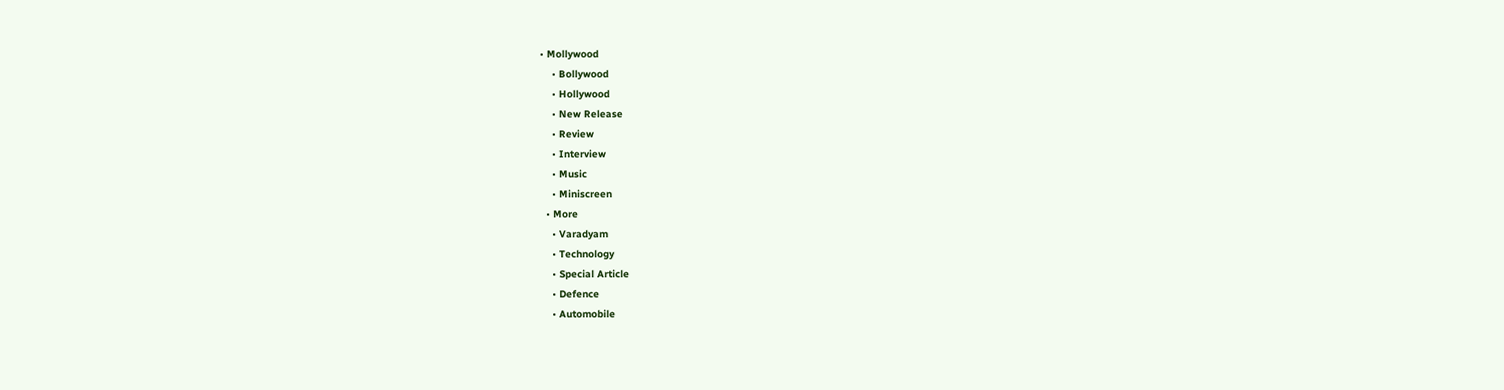• Mollywood
    • Bollywood
    • Hollywood
    • New Release
    • Review
    • Interview
    • Music
    • Miniscreen
  • More
    • Varadyam
    • Technology
    • Special Article
    • Defence
    • Automobile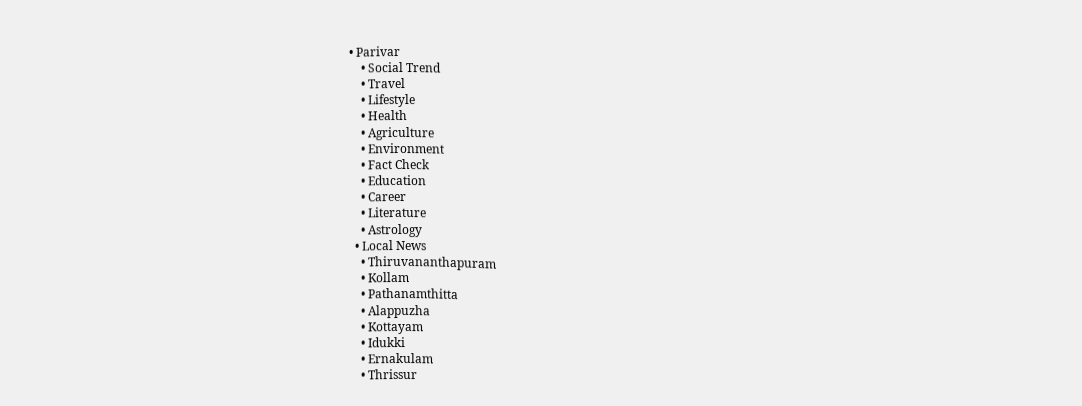• Parivar
    • Social Trend
    • Travel
    • Lifestyle
    • Health
    • Agriculture
    • Environment
    • Fact Check
    • Education
    • Career
    • Literature
    • Astrology
  • Local News
    • Thiruvananthapuram
    • Kollam
    • Pathanamthitta
    • Alappuzha
    • Kottayam
    • Idukki
    • Ernakulam
    • Thrissur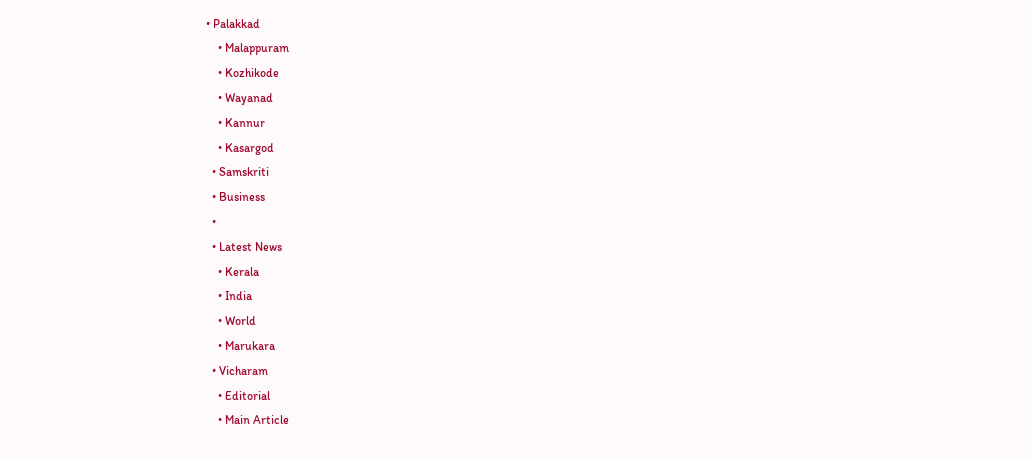• Palakkad
    • Malappuram
    • Kozhikode
    • Wayanad
    • Kannur
    • Kasargod
  • Samskriti
  • Business
  •
  • Latest News
    • Kerala
    • India
    • World
    • Marukara
  • Vicharam
    • Editorial
    • Main Article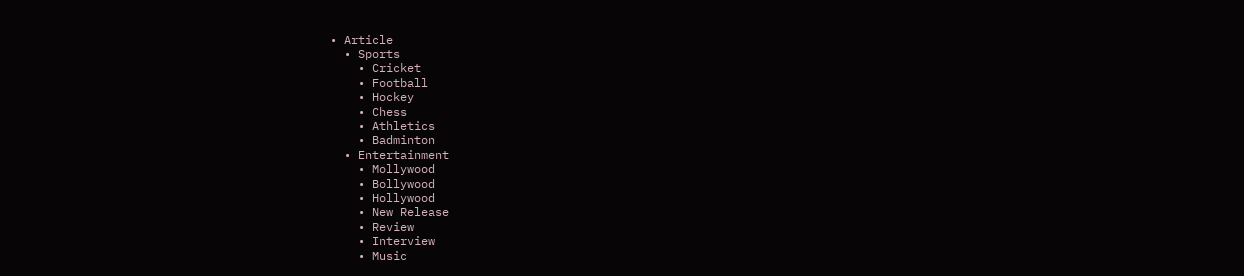• Article
  • Sports
    • Cricket
    • Football
    • Hockey
    • Chess
    • Athletics
    • Badminton
  • Entertainment
    • Mollywood
    • Bollywood
    • Hollywood
    • New Release
    • Review
    • Interview
    • Music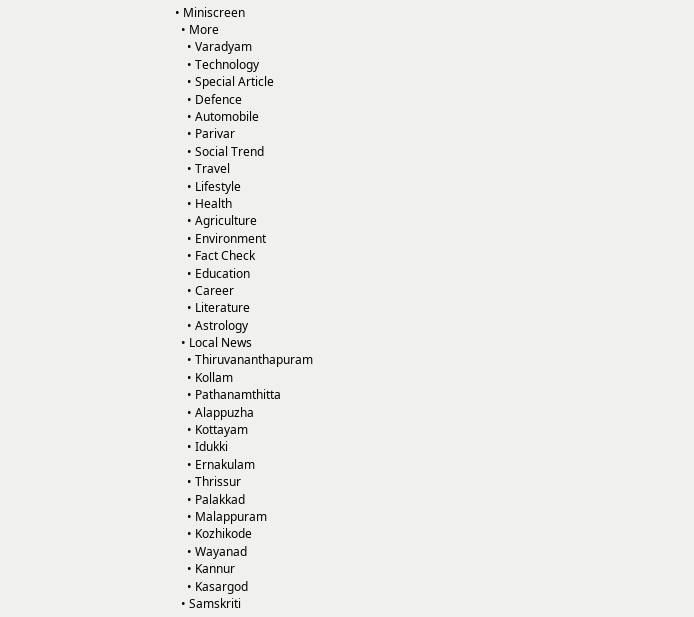• Miniscreen
  • More
    • Varadyam
    • Technology
    • Special Article
    • Defence
    • Automobile
    • Parivar
    • Social Trend
    • Travel
    • Lifestyle
    • Health
    • Agriculture
    • Environment
    • Fact Check
    • Education
    • Career
    • Literature
    • Astrology
  • Local News
    • Thiruvananthapuram
    • Kollam
    • Pathanamthitta
    • Alappuzha
    • Kottayam
    • Idukki
    • Ernakulam
    • Thrissur
    • Palakkad
    • Malappuram
    • Kozhikode
    • Wayanad
    • Kannur
    • Kasargod
  • Samskriti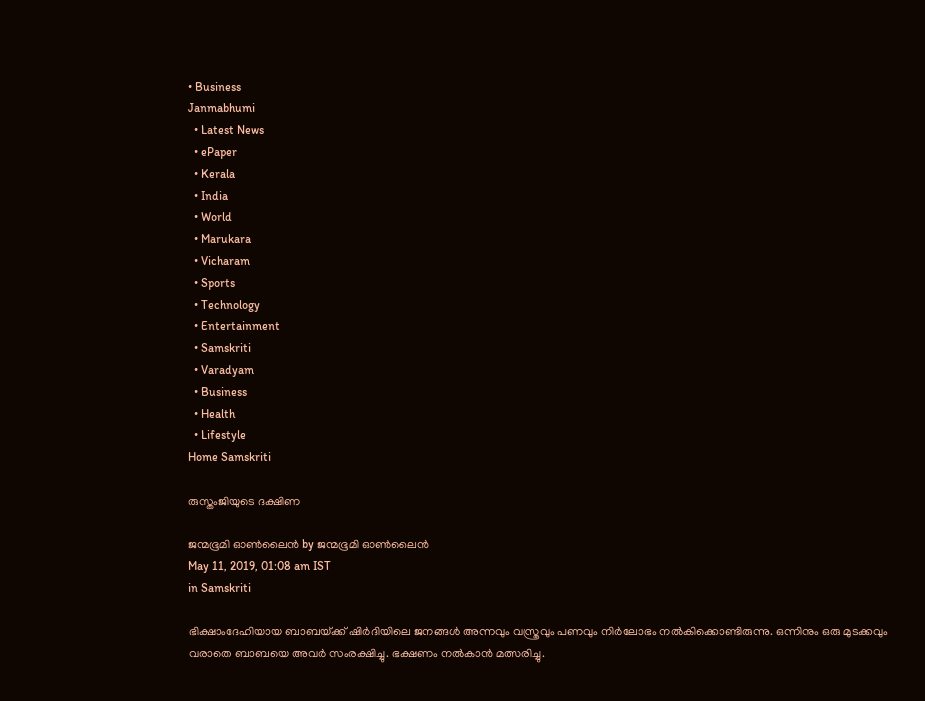• Business
Janmabhumi
  • Latest News
  • ePaper
  • Kerala
  • India
  • World
  • Marukara
  • Vicharam
  • Sports
  • Technology
  • Entertainment
  • Samskriti
  • Varadyam
  • Business
  • Health
  • Lifestyle
Home Samskriti

രുസ്തംജിയുടെ ദക്ഷിണ

ജന്മഭൂമി ഓണ്‍ലൈന്‍ by ജന്മഭൂമി ഓണ്‍ലൈന്‍
May 11, 2019, 01:08 am IST
in Samskriti

ഭിക്ഷാംദേഹിയായ ബാബയ്‌ക്ക് ഷിര്‍ദിയിലെ ജനങ്ങള്‍ അന്നവും വസ്ത്രവും പണവും നിര്‍ലോഭം നല്‍കിക്കൊണ്ടിരുന്നു. ഒന്നിനും ഒരു മുടക്കവും വരാതെ ബാബയെ അവര്‍ സംരക്ഷിച്ചു. ഭക്ഷണം നല്‍കാന്‍ മത്സരിച്ചു.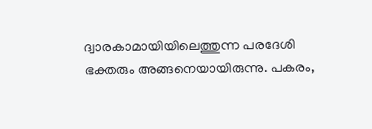ദ്വാരകാമായിയിലെത്തുന്ന പരദേശി ഭക്തരും അങ്ങനെയായിരുന്നു. പകരം,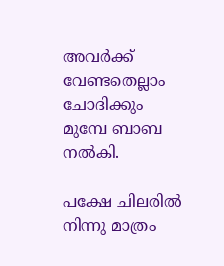അവര്‍ക്ക് വേണ്ടതെല്ലാം ചോദിക്കും മുമ്പേ ബാബ നല്‍കി.

പക്ഷേ ചിലരില്‍ നിന്നു മാത്രം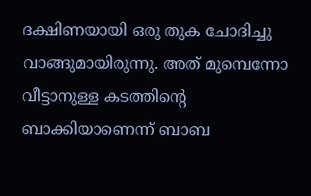ദക്ഷിണയായി ഒരു തുക ചോദിച്ചു വാങ്ങുമായിരുന്നു. അത് മുമ്പെന്നോ വീട്ടാനുള്ള കടത്തിന്റെ ബാക്കിയാണെന്ന് ബാബ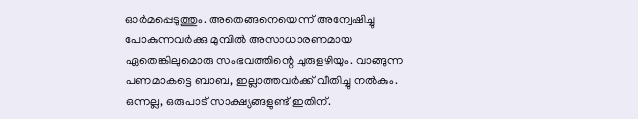ഓര്‍മപ്പെടുത്തും. അതെങ്ങനെയെന്ന് അന്വേഷിച്ചു പോകുന്നവര്‍ക്കു മുമ്പില്‍ അസാധാരണമായ ഏതെങ്കിലുമൊരു സംഭവത്തിന്റെ ചുരുളഴിയും. വാങ്ങുന്ന പണമാകട്ടെ ബാബ, ഇല്ലാത്തവര്‍ക്ക് വീതിച്ചു നല്‍കും. ഒന്നല്ല, ഒരുപാട് സാക്ഷ്യങ്ങളുണ്ട് ഇതിന്.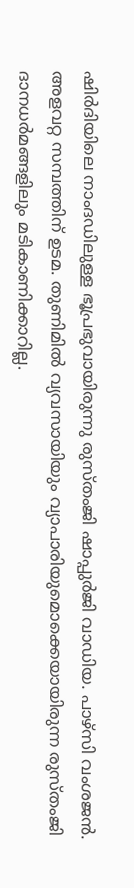ഷിര്‍ദിയിലെ നാംദഡിലുള്ള ഭൂപ്രഭുവായിരുന്നു രുസ്തംജി ഷാപ്പുര്‍ജി വാഡിയ. പാഴ്‌സി വംശജന്‍. അളവറ്റ സമ്പത്തിന് ഉടമ. തുണിമില്‍ വ്യവസായിയും വ്യാപാരിയുമൊക്കെയായിരുന്ന രുസ്തംജി ദാനധര്‍മങ്ങളിലും മടികാണിക്കാറില്ല.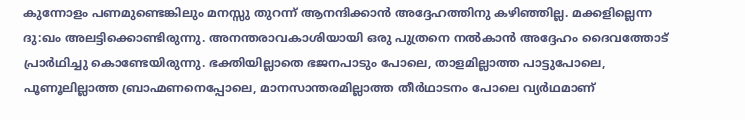കുന്നോളം പണമുണ്ടെങ്കിലും മനസ്സു തുറന്ന് ആനന്ദിക്കാന്‍ അദ്ദേഹത്തിനു കഴിഞ്ഞില്ല. മക്കളില്ലെന്ന ദു:ഖം അലട്ടിക്കൊണ്ടിരുന്നു. അനന്തരാവകാശിയായി ഒരു പുത്രനെ നല്‍കാന്‍ അദ്ദേഹം ദൈവത്തോട് പ്രാര്‍ഥിച്ചു കൊണ്ടേയിരുന്നു. ഭക്തിയില്ലാതെ ഭജനപാടും പോലെ, താളമില്ലാത്ത പാട്ടുപോലെ, പൂണൂലില്ലാത്ത ബ്രാഹ്മണനെപ്പോലെ, മാനസാന്തരമില്ലാത്ത തീര്‍ഥാടനം പോലെ വ്യര്‍ഥമാണ്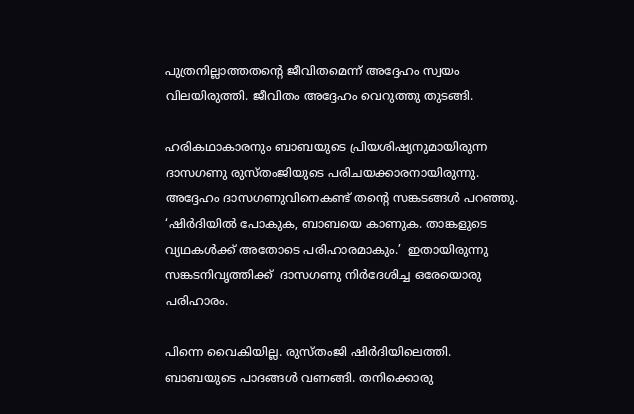പുത്രനില്ലാത്തതന്റെ ജീവിതമെന്ന് അദ്ദേഹം സ്വയം വിലയിരുത്തി. ജീവിതം അദ്ദേഹം വെറുത്തു തുടങ്ങി.

ഹരികഥാകാരനും ബാബയുടെ പ്രിയശിഷ്യനുമായിരുന്ന ദാസഗണു രുസ്തംജിയുടെ പരിചയക്കാരനായിരുന്നു. അദ്ദേഹം ദാസഗണുവിനെകണ്ട് തന്റെ സങ്കടങ്ങള്‍ പറഞ്ഞു. ‘ഷിര്‍ദിയില്‍ പോകുക, ബാബയെ കാണുക. താങ്കളുടെ വ്യഥകള്‍ക്ക് അതോടെ പരിഹാരമാകും.’  ഇതായിരുന്നു സങ്കടനിവൃത്തിക്ക്  ദാസഗണു നിര്‍ദേശിച്ച ഒരേയൊരു പരിഹാരം.

പിന്നെ വൈകിയില്ല. രുസ്തംജി ഷിര്‍ദിയിലെത്തി. ബാബയുടെ പാദങ്ങള്‍ വണങ്ങി. തനിക്കൊരു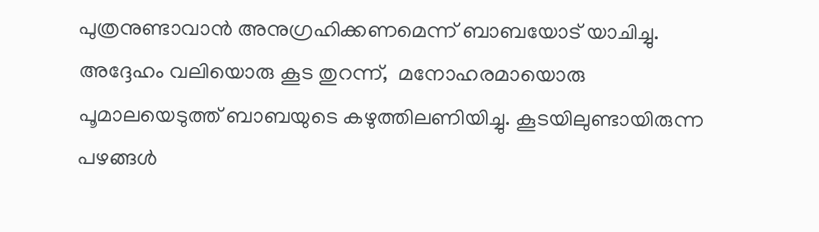പുത്രനുണ്ടാവാന്‍ അനുഗ്രഹിക്കണമെന്ന് ബാബയോട് യാചിച്ചു. അദ്ദേഹം വലിയൊരു കൂട തുറന്ന്,  മനോഹരമായൊരു പൂമാലയെടുത്ത് ബാബയുടെ കഴുത്തിലണിയിച്ചു. കൂടയിലുണ്ടായിരുന്ന പഴങ്ങള്‍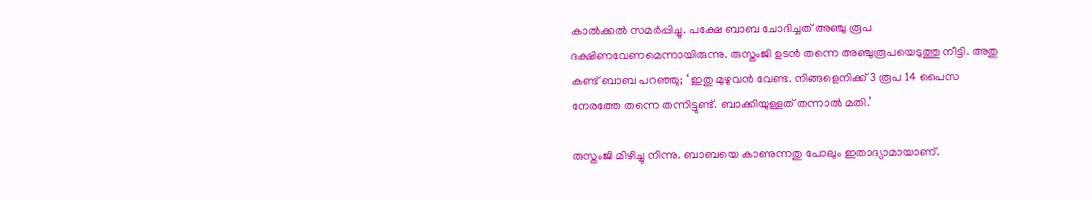കാല്‍ക്കല്‍ സമര്‍പ്പിച്ചു. പക്ഷേ ബാബ ചോദിച്ചത് അഞ്ചു രൂപ ദക്ഷിണവേണമെന്നായിരുന്നു. രുസ്തംജി ഉടന്‍ തന്നെ അഞ്ചുരൂപയെടുത്തു നീട്ടി. അതു കണ്ട് ബാബ പറഞ്ഞു; ‘ ഇതു മുഴുവന്‍ വേണ്ട. നിങ്ങളെനിക്ക് 3 രൂപ 14 പൈസ നേരത്തേ തന്നെ തന്നിട്ടുണ്ട്. ബാക്കിയുള്ളത് തന്നാല്‍ മതി.’

രുസ്തംജി മിഴിച്ചു നിന്നു. ബാബയെ കാണുന്നതു പോലും ഇതാദ്യാമായാണ്.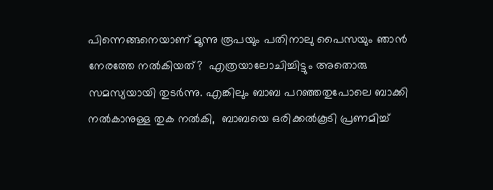പിന്നെങ്ങനെയാണ് മൂന്നു രൂപയും പതിനാലു പൈസയും ഞാന്‍ നേരത്തേ നല്‍കിയത്?  എത്രയാലോചിച്ചിട്ടും അതൊരു സമസ്യയായി തുടര്‍ന്നു. എങ്കിലും ബാബ പറഞ്ഞതുപോലെ ബാക്കി നല്‍കാനുള്ള തുക നല്‍കി,  ബാബയെ ഒരിക്കല്‍കൂടി പ്രണമിച്ച്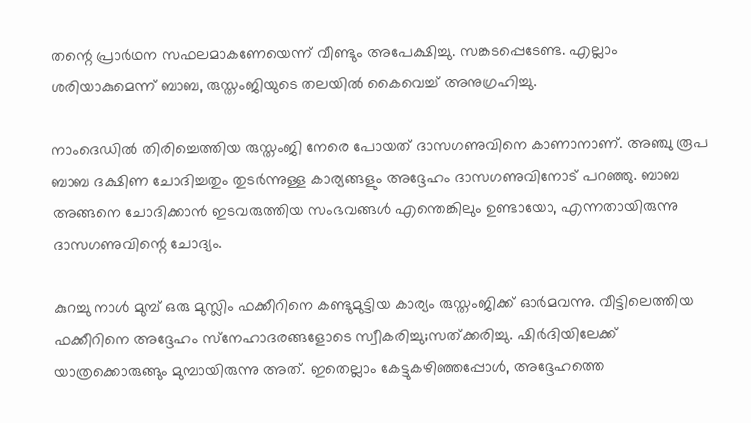തന്റെ പ്രാര്‍ഥന സഫലമാകണേയെന്ന് വീണ്ടും അപേക്ഷിച്ചു. സങ്കടപ്പെടേണ്ട. എല്ലാം ശരിയാകുമെന്ന് ബാബ, രുസ്തംജിയുടെ തലയില്‍ കൈവെച്ച് അനുഗ്രഹിച്ചു.

നാംദെഡില്‍ തിരിച്ചെത്തിയ രുസ്തംജി നേരെ പോയത് ദാസഗണുവിനെ കാണാനാണ്. അഞ്ചു രൂപ ബാബ ദക്ഷിണ ചോദിച്ചതും തുടര്‍ന്നുള്ള കാര്യങ്ങളും അദ്ദേഹം ദാസഗണുവിനോട് പറഞ്ഞു. ബാബ അങ്ങനെ ചോദിക്കാന്‍ ഇടവരുത്തിയ സംഭവങ്ങള്‍ എന്തെങ്കിലും ഉണ്ടായോ, എന്നതായിരുന്നു ദാസഗണുവിന്റെ ചോദ്യം.

കുറച്ചു നാള്‍ മുമ്പ് ഒരു മുസ്ലിം ഫക്കീറിനെ കണ്ടുമുട്ടിയ കാര്യം രുസ്തംജിക്ക് ഓര്‍മവന്നു. വീട്ടിലെത്തിയ ഫക്കീറിനെ അദ്ദേഹം സ്‌നേഹാദരങ്ങളോടെ സ്വീകരിച്ചു;സത്ക്കരിച്ചു. ഷിര്‍ദിയിലേക്ക് യാത്രക്കൊരുങ്ങും മുമ്പായിരുന്നു അത്. ഇതെല്ലാം കേട്ടുകഴിഞ്ഞപ്പോള്‍, അദ്ദേഹത്തെ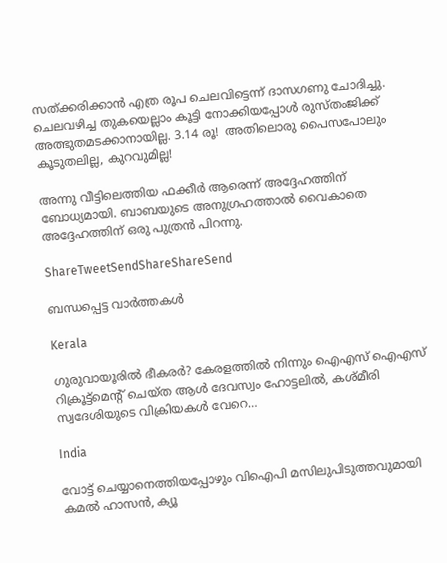സത്ക്കരിക്കാന്‍ എത്ര രൂപ ചെലവിട്ടെന്ന് ദാസഗണു ചോദിച്ചു. ചെലവഴിച്ച തുകയെല്ലാം കൂട്ടി നോക്കിയപ്പോള്‍ രുസ്തംജിക്ക് അത്ഭുതമടക്കാനായില്ല. 3.14 രൂ!  അതിലൊരു പൈസപോലും കൂടുതലില്ല, കുറവുമില്ല!

അന്നു വീട്ടിലെത്തിയ ഫക്കീര്‍ ആരെന്ന് അദ്ദേഹത്തിന് ബോധ്യമായി. ബാബയുടെ അനുഗ്രഹത്താല്‍ വൈകാതെ അദ്ദേഹത്തിന് ഒരു പുത്രന്‍ പിറന്നു.

ShareTweetSendShareShareSend

ബന്ധപ്പെട്ട വാര്‍ത്തകള്‍

Kerala

ഗുരുവായൂരില്‍ ഭീകരര്‍? കേരളത്തില്‍ നിന്നും ഐഎസ് ഐഎസ് റിക്രൂട്ട്മെന്‍റ് ചെയ്ത ആള്‍ ദേവസ്വം ഹോട്ടലില്‍, കശ്മീരി സ്വദേശിയുടെ വിക്രിയകള്‍ വേറെ…

India

വോട്ട് ചെയ്യാനെത്തിയപ്പോഴും വിഐപി മസിലുപിടുത്തവുമായി കമല്‍ ഹാസന്‍, ക്യൂ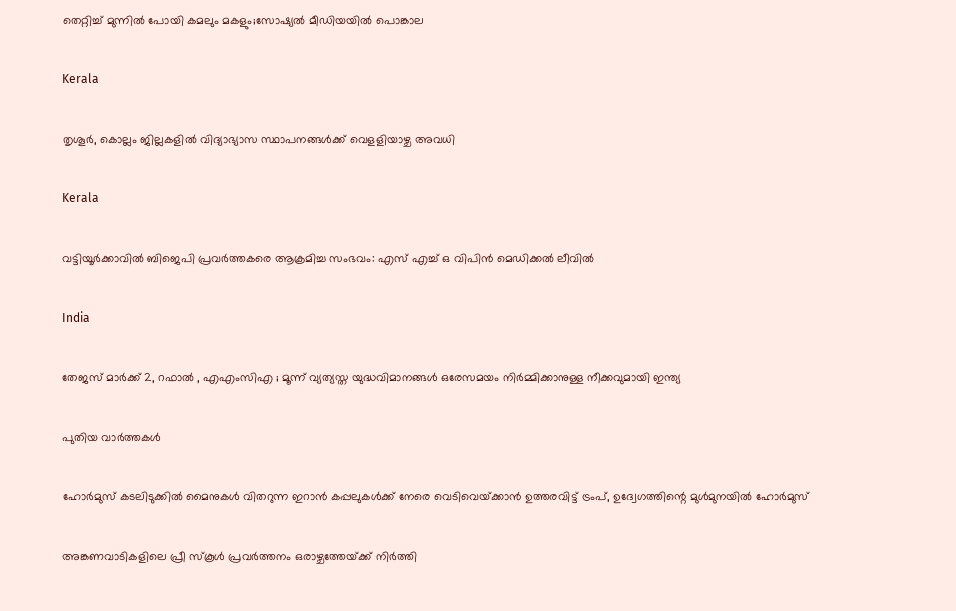തെറ്റിച്ച് മുന്നില്‍ പോയി കമലും മകളും;സോഷ്യല്‍ മീഡിയയില്‍ പൊങ്കാല

Kerala

തൃശൂര്‍, കൊല്ലം ജില്ലകളില്‍ വിദ്യാഭ്യാസ സ്ഥാപനങ്ങള്‍ക്ക് വെളളിയാഴ്ച അവധി

Kerala

വട്ടിയൂര്‍ക്കാവില്‍ ബിജെപി പ്രവര്‍ത്തകരെ ആക്രമിച്ച സംഭവം: എസ് എച്ച് ഒ വിപിന്‍ മെഡിക്കല്‍ ലീവില്‍

India

തേജസ് മാർക്ക് 2, റഫാൽ , എഎംസിഎ ; മൂന്ന് വ്യത്യസ്ത യുദ്ധവിമാനങ്ങൾ ഒരേസമയം നിർമ്മിക്കാനുള്ള നീക്കവുമായി ഇന്ത്യ

പുതിയ വാര്‍ത്തകള്‍

ഹോര്‍മുസ് കടലിടുക്കില്‍ മൈനുകള്‍ വിതറുന്ന ഇറാന്‍ കപ്പലുകള്‍ക്ക് നേരെ വെടിവെയ്‌ക്കാന്‍ ഉത്തരവിട്ട് ട്രംപ്, ഉദ്വേഗത്തിന്റെ മുള്‍മുനയില്‍ ഹോര്‍മുസ്

അങ്കണവാടികളിലെ പ്രീ സ്‌കൂള്‍ പ്രവര്‍ത്തനം ഒരാഴ്ചത്തേയ്‌ക്ക് നിര്‍ത്തി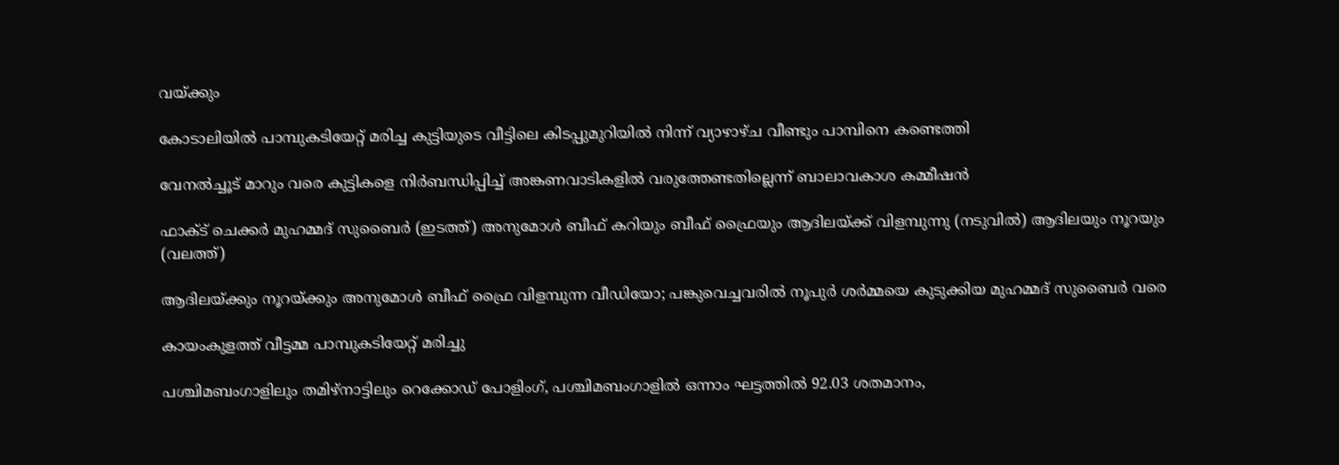വയ്‌ക്കും

കോടാലിയില്‍ പാമ്പുകടിയേറ്റ് മരിച്ച കുട്ടിയുടെ വീട്ടിലെ കിടപ്പുമുറിയില്‍ നിന്ന് വ്യാഴാഴ്ച വീണ്ടും പാമ്പിനെ കണ്ടെത്തി

വേനല്‍ച്ചൂട് മാറും വരെ കുട്ടികളെ നിര്‍ബന്ധിപ്പിച്ച് അങ്കണവാടികളില്‍ വരുത്തേണ്ടതില്ലെന്ന് ബാലാവകാശ കമ്മീഷന്‍

ഫാക്ട് ചെക്കര്‍ മുഹമ്മദ് സുബൈര്‍ (ഇടത്ത്) അനുമോള്‍ ബീഫ് കറിയും ബീഫ് ഫ്രൈയും ആദിലയ്ക്ക് വിളമ്പുന്നു (നടുവില്‍) ആദിലയും നൂറയും (വലത്ത്)

ആദിലയ്‌ക്കും നൂറയ്‌ക്കും അനുമോള്‍ ബീഫ് ഫ്രൈ വിളമ്പുന്ന വീഡിയോ; പങ്കുവെച്ചവരില്‍ നൂപുര്‍ ശര്‍മ്മയെ കുടുക്കിയ മുഹമ്മദ് സുബൈര്‍ വരെ

കായംകുളത്ത് വീട്ടമ്മ പാമ്പുകടിയേറ്റ് മരിച്ചു

പശ്ചിമബംഗാളിലും തമിഴ്‌നാട്ടിലും റെക്കോഡ് പോളിംഗ്, പശ്ചിമബംഗാളില്‍ ഒന്നാം ഘട്ടത്തില്‍ 92.03 ശതമാനം,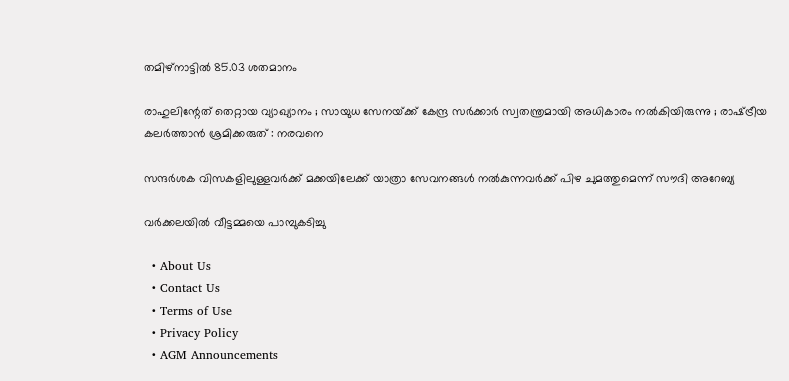തമിഴ്‌നാട്ടില്‍ 85.03 ശതമാനം

രാഹുലിന്റേത് തെറ്റായ വ്യാഖ്യാനം ; സായുധ സേനയ്‌ക്ക് കേന്ദ്ര സർക്കാർ സ്വതന്ത്രമായി അധികാരം നൽകിയിരുന്നു ; രാഷ്‌ട്രീയ കലർത്താൻ ശ്രമിക്കരുത് : നരവനെ

സന്ദർശക വിസകളിലുള്ളവർക്ക് മക്കയിലേക്ക് യാത്രാ സേവനങ്ങൾ നൽകുന്നവർക്ക് പിഴ ചുമത്തുമെന്ന് സൗദി അറേബ്യ

വര്‍ക്കലയില്‍ വീട്ടമ്മയെ പാമ്പുകടിച്ചു

  • About Us
  • Contact Us
  • Terms of Use
  • Privacy Policy
  • AGM Announcements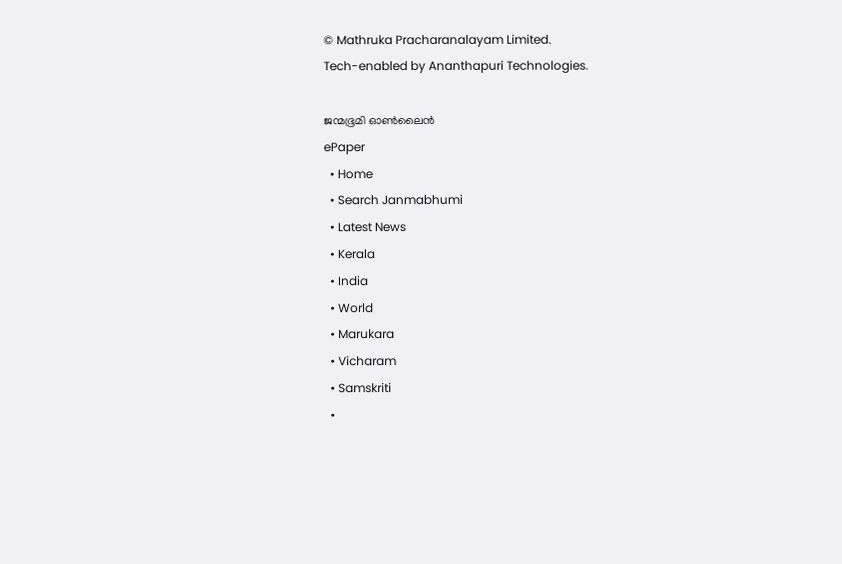© Mathruka Pracharanalayam Limited.
Tech-enabled by Ananthapuri Technologies.

ജന്മഭൂമി ഓണ്‍ലൈന്‍
ePaper
  • Home
  • Search Janmabhumi
  • Latest News
  • Kerala
  • India
  • World
  • Marukara
  • Vicharam
  • Samskriti
  •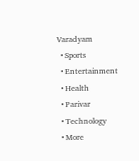Varadyam
  • Sports
  • Entertainment
  • Health
  • Parivar
  • Technology
  • More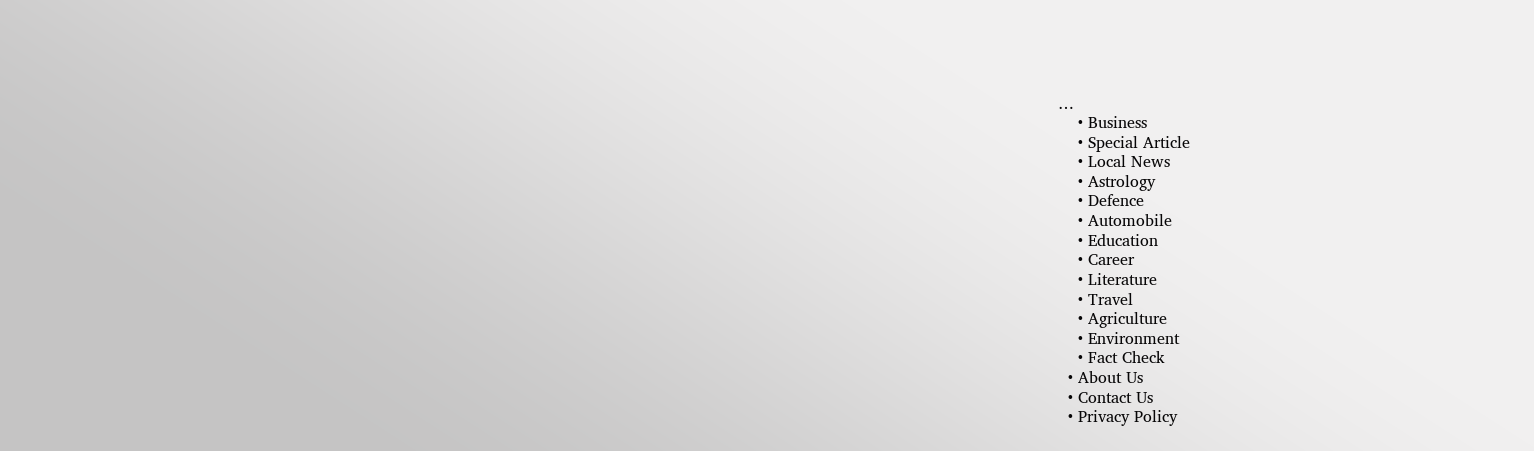…
    • Business
    • Special Article
    • Local News
    • Astrology
    • Defence
    • Automobile
    • Education
    • Career
    • Literature
    • Travel
    • Agriculture
    • Environment
    • Fact Check
  • About Us
  • Contact Us
  • Privacy Policy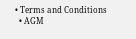• Terms and Conditions
  • AGM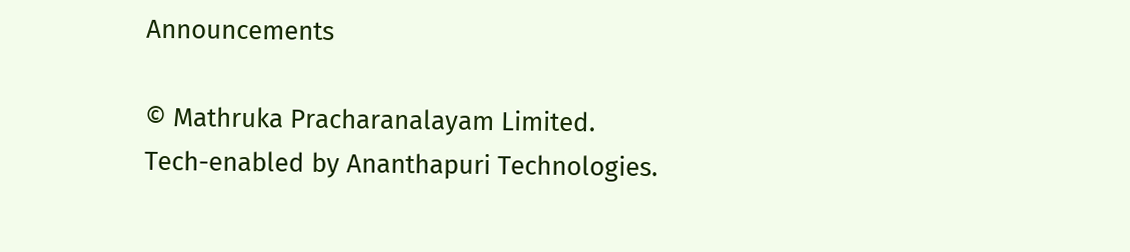Announcements

© Mathruka Pracharanalayam Limited.
Tech-enabled by Ananthapuri Technologies.